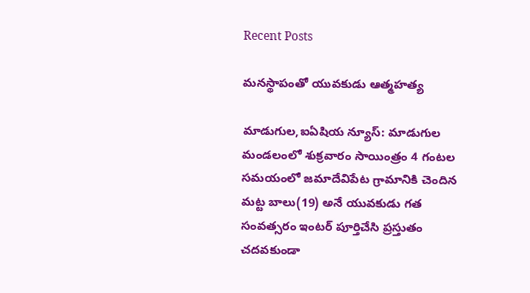Recent Posts

మనస్థాపంతో యువకుడు ఆత్మహత్య

మాడుగుల,ఐఏషియ న్యూస్: మాడుగుల మండలంలో శుక్రవారం సాయింత్రం 4 గంటల సమయంలో జమాదేవిపేట గ్రామానికి చెందిన మట్ట బాలు(19) అనే యువకుడు గత సంవత్సరం ఇంటర్ పూర్తిచేసి ప్రస్తుతం చదవకుండా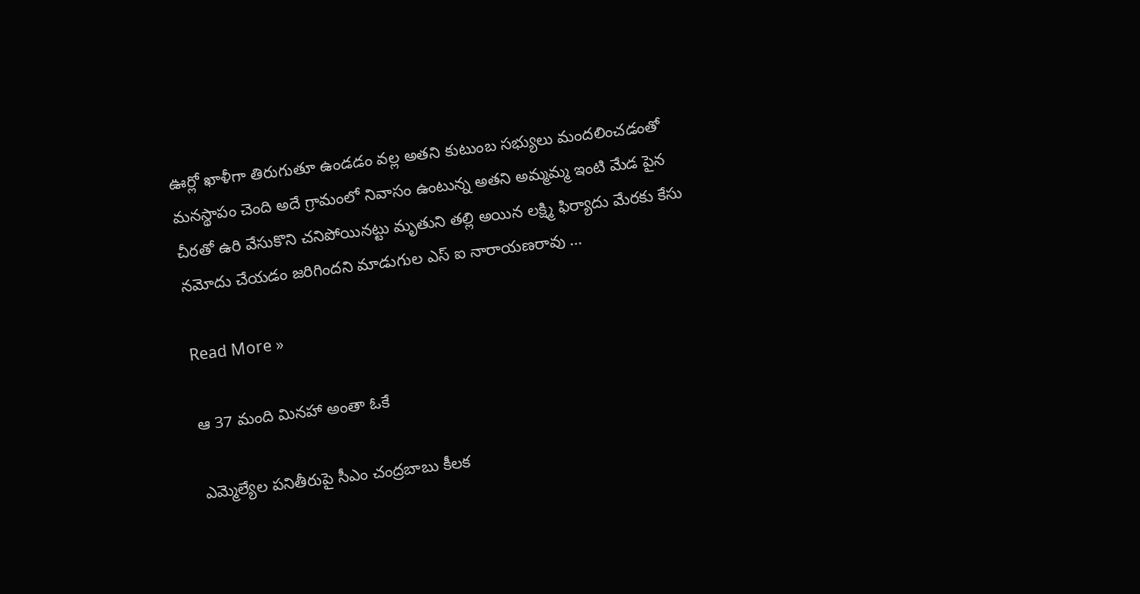ఊర్లో ఖాళీగా తిరుగుతూ ఉండడం వల్ల అతని కుటుంబ సభ్యులు మందలించడంతో మనస్థాపం చెంది అదే గ్రామంలో నివాసం ఉంటున్న అతని అమ్మమ్మ ఇంటి మేడ పైన చీరతో ఉరి వేసుకొని చనిపోయినట్టు మృతుని తల్లి అయిన లక్ష్మి ఫిర్యాదు మేరకు కేసు నమోదు చేయడం జరిగిందని మాడుగుల ఎస్ ఐ నారాయణరావు …

Read More »

ఆ 37 మంది మినహా అంతా ఓకే

ఎమ్మెల్యేల పనితీరుపై సీఎం చంద్రబాబు కీలక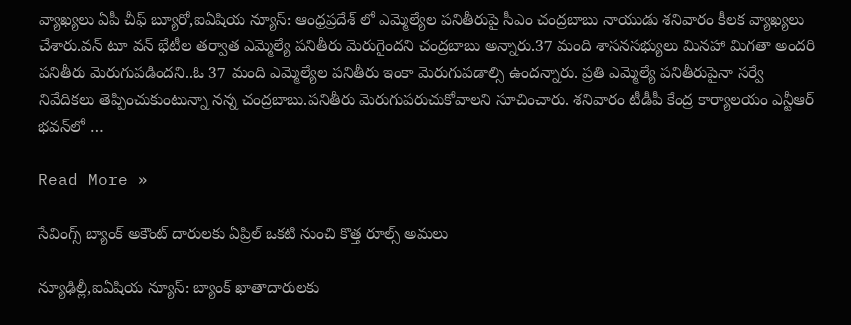వ్యాఖ్యలు ఏపీ చీఫ్ బ్యూరో,ఐఏషియ న్యూస్: ఆంధ్రప్రదేశ్ లో ఎమ్మెల్యేల పనితీరుపై సీఎం చంద్రబాబు నాయుడు శనివారం కీలక వ్యాఖ్యలు చేశారు.వన్ టూ వన్ భేటీల తర్వాత ఎమ్మెల్యే పనితీరు మెరుగైందని చంద్రబాబు అన్నారు.37 మంది శాసనసభ్యులు మినహా మిగతా అందరి పనితీరు మెరుగుపడిందని..ఓ 37 మంది ఎమ్మెల్యేల పనితీరు ఇంకా మెరుగుపడాల్సి ఉందన్నారు. ప్రతి ఎమ్మెల్యే పనితీరుపైనా సర్వే నివేదికలు తెప్పించుకుంటున్నా నన్న చంద్రబాబు.పనితీరు మెరుగుపరుచుకోవాలని సూచించారు. శనివారం టీడీపీ కేంద్ర కార్యాలయం ఎన్టీఆర్ భవన్‌లో …

Read More »

సేవింగ్స్ బ్యాంక్ అకౌంట్ దారులకు ఏప్రిల్ ఒకటి నుంచి కొత్త రూల్స్ అమలు

న్యూఢిల్లీ,ఐఏషియ న్యూస్: బ్యాంక్ ఖాతాదారులకు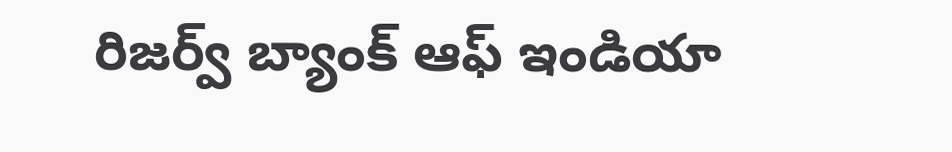రిజర్వ్ బ్యాంక్ ఆఫ్ ఇండియా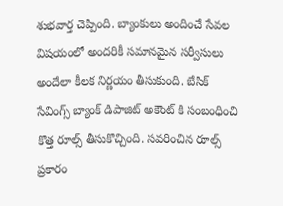శుభవార్త చెప్పింది. బ్యాంకులు అందించే సేవల విషయంలో అందరికీ సమానమైన సర్వీసులు అందేలా కీలక నిర్ణయం తీసుకుంది. బేసిక్ సేవింగ్స్ బ్యాంక్ డిపాజిట్ అకౌంట్ కి సంబంధించి కొత్త రూల్స్ తీసుకొచ్చింది. సవరించిన రూల్స్ ప్రకారం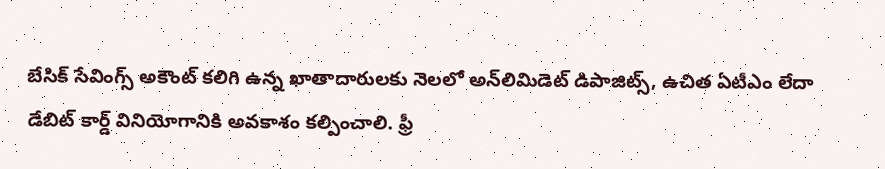బేసిక్ సేవింగ్స్ అకౌంట్ కలిగి ఉన్న ఖాతాదారులకు నెలలో అన్‌లిమిడెట్ డిపాజిట్స్, ఉచిత ఏటీఎం లేదా డేబిట్ కార్డ్ వినియోగానికి అవకాశం కల్పించాలి. ఫ్రీ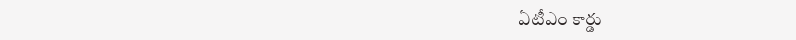ఏటీఎం కార్డు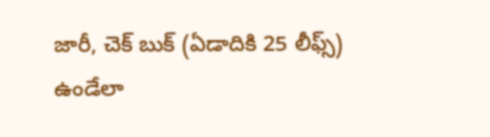జారీ, చెక్ బుక్ (ఏడాదికి 25 లీఫ్స్) ఉండేలా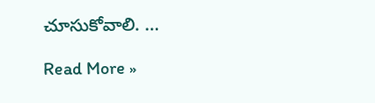చూసుకోవాలి. …

Read More »